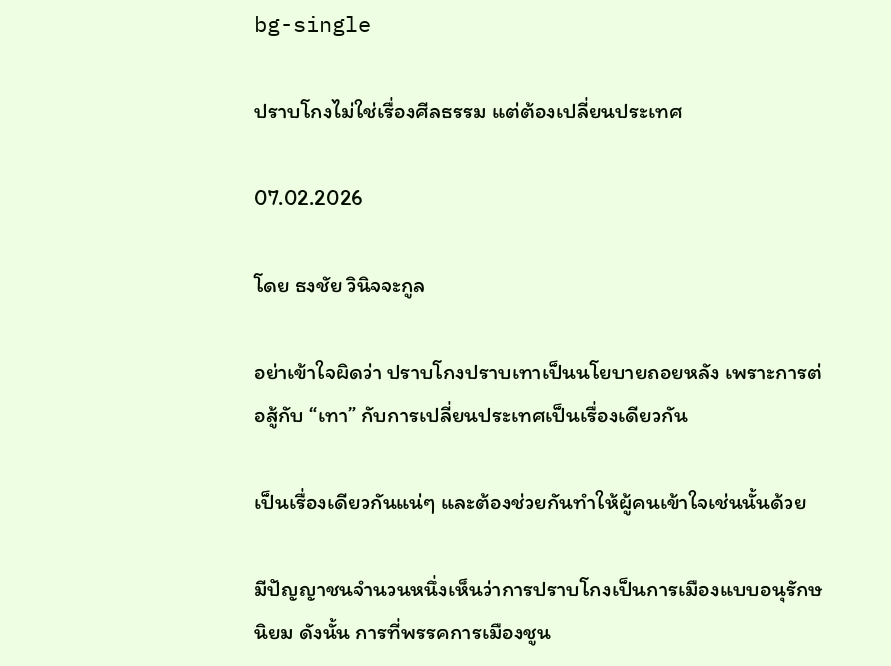bg-single

ปราบโกงไม่ใช่เรื่องศีลธรรม แต่ต้องเปลี่ยนประเทศ

07.02.2026

โดย ธงชัย วินิจจะกูล

อย่าเข้าใจผิดว่า ปราบโกงปราบเทาเป็นนโยบายถอยหลัง เพราะการต่อสู้กับ “เทา” กับการเปลี่ยนประเทศเป็นเรื่องเดียวกัน

เป็นเรื่องเดียวกันแน่ๆ และต้องช่วยกันทำให้ผู้คนเข้าใจเช่นนั้นด้วย

มีปัญญาชนจำนวนหนึ่งเห็นว่าการปราบโกงเป็นการเมืองแบบอนุรักษนิยม ดังนั้น การที่พรรคการเมืองชูน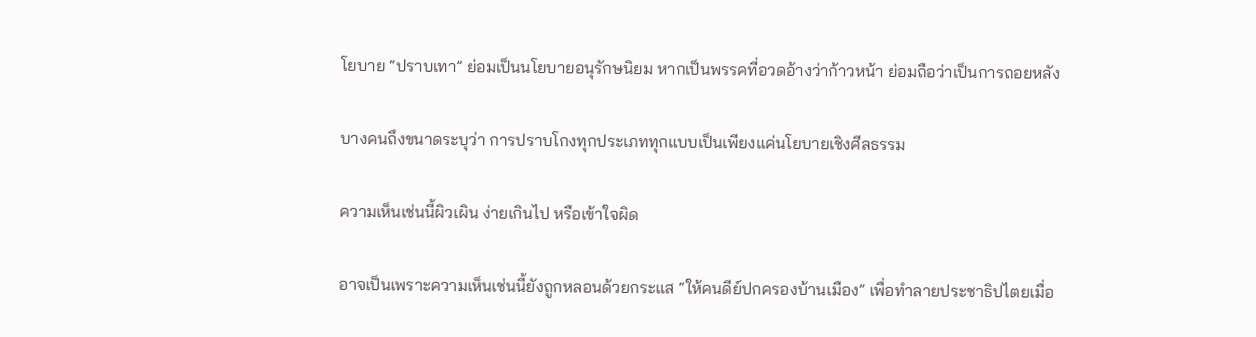โยบาย “ปราบเทา” ย่อมเป็นนโยบายอนุรักษนิยม หากเป็นพรรคที่อวดอ้างว่าก้าวหน้า ย่อมถือว่าเป็นการถอยหลัง

บางคนถึงขนาดระบุว่า การปราบโกงทุกประเภททุกแบบเป็นเพียงแค่นโยบายเชิงศีลธรรม

ความเห็นเช่นนี้ผิวเผิน ง่ายเกินไป หรือเข้าใจผิด

อาจเป็นเพราะความเห็นเช่นนี้ยังถูกหลอนด้วยกระแส “ให้คนดีย์ปกครองบ้านเมือง” เพื่อทำลายประชาธิปไตยเมื่อ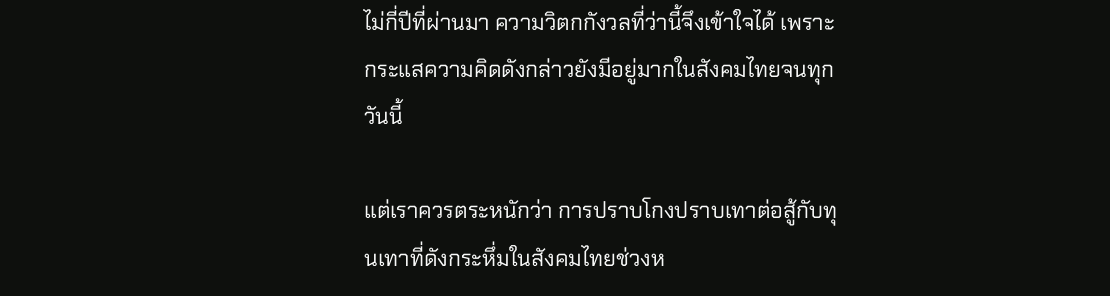ไม่กี่ปีที่ผ่านมา ความวิตกกังวลที่ว่านี้จึงเข้าใจได้ เพราะกระแสความคิดดังกล่าวยังมีอยู่มากในสังคมไทยจนทุกวันนี้

แต่เราควรตระหนักว่า การปราบโกงปราบเทาต่อสู้กับทุนเทาที่ดังกระหึ่มในสังคมไทยช่วงห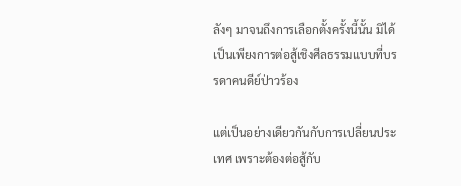ลังๆ มาจนถึงการเลือกตั้งครั้งนี้นั้น มิได้เป็นเพียงการต่อสู้เชิงศีลธรรมแบบที่บรรดาคนดีย์ป่าวร้อง

แต่เป็นอย่างเดียวกันกับการเปลี่ยนประเทศ เพราะต้องต่อสู้กับ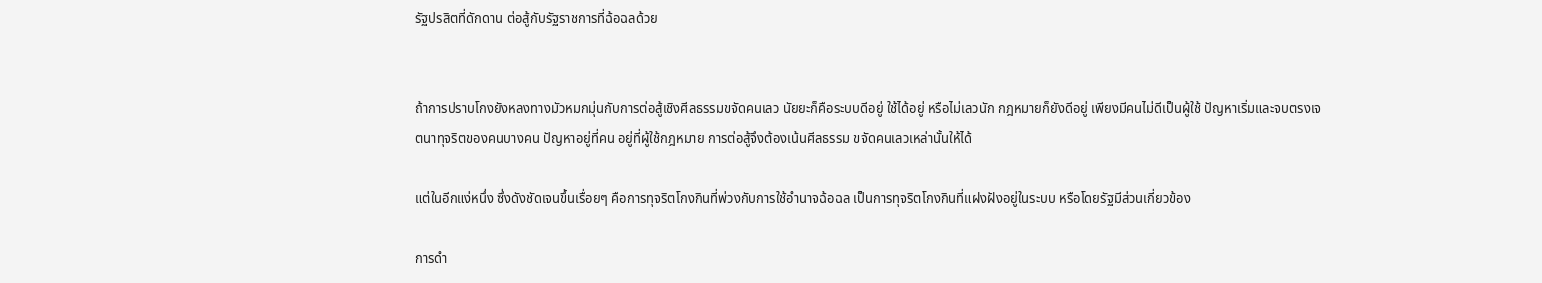รัฐปรสิตที่ดักดาน ต่อสู้กับรัฐราชการที่ฉ้อฉลด้วย


ถ้าการปราบโกงยังหลงทางมัวหมกมุ่นกับการต่อสู้เชิงศีลธรรมขจัดคนเลว นัยยะก็คือระบบดีอยู่ ใช้ได้อยู่ หรือไม่เลวนัก กฎหมายก็ยังดีอยู่ เพียงมีคนไม่ดีเป็นผู้ใช้ ปัญหาเริ่มและจบตรงเจตนาทุจริตของคนบางคน ปัญหาอยู่ที่คน อยู่ที่ผู้ใช้กฎหมาย การต่อสู้จึงต้องเน้นศีลธรรม ขจัดคนเลวเหล่านั้นให้ได้

แต่ในอีกแง่หนึ่ง ซึ่งดังชัดเจนขึ้นเรื่อยๆ คือการทุจริตโกงกินที่พ่วงกับการใช้อำนาจฉ้อฉล เป็นการทุจริตโกงกินที่แฝงฝังอยู่ในระบบ หรือโดยรัฐมีส่วนเกี่ยวข้อง

การดำ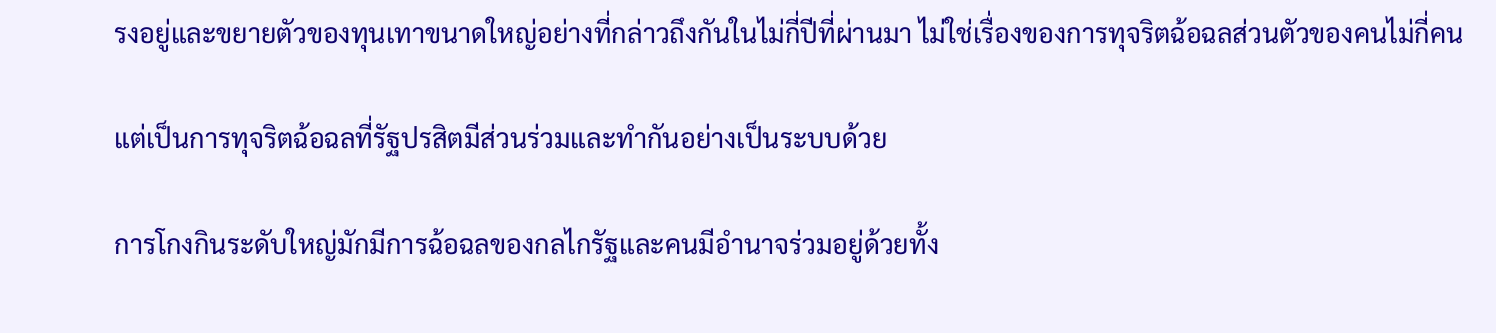รงอยู่และขยายตัวของทุนเทาขนาดใหญ่อย่างที่กล่าวถึงกันในไม่กี่ปีที่ผ่านมา ไม่ใช่เรื่องของการทุจริตฉ้อฉลส่วนตัวของคนไม่กี่คน

แต่เป็นการทุจริตฉ้อฉลที่รัฐปรสิตมีส่วนร่วมและทำกันอย่างเป็นระบบด้วย

การโกงกินระดับใหญ่มักมีการฉ้อฉลของกลไกรัฐและคนมีอำนาจร่วมอยู่ด้วยทั้ง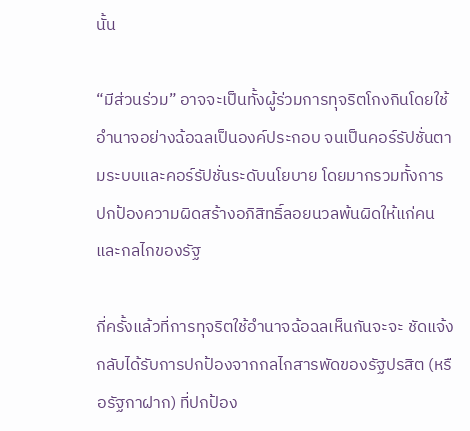นั้น

“มีส่วนร่วม” อาจจะเป็นทั้งผู้ร่วมการทุจริตโกงกินโดยใช้อำนาจอย่างฉ้อฉลเป็นองค์ประกอบ จนเป็นคอร์รัปชั่นตามระบบและคอร์รัปชั่นระดับนโยบาย โดยมากรวมทั้งการปกป้องความผิดสร้างอภิสิทธิ์ลอยนวลพ้นผิดให้แก่คนและกลไกของรัฐ

กี่ครั้งแล้วที่การทุจริตใช้อำนาจฉ้อฉลเห็นกันจะจะ ชัดแจ้ง กลับได้รับการปกป้องจากกลไกสารพัดของรัฐปรสิต (หรือรัฐกาฝาก) ที่ปกป้อง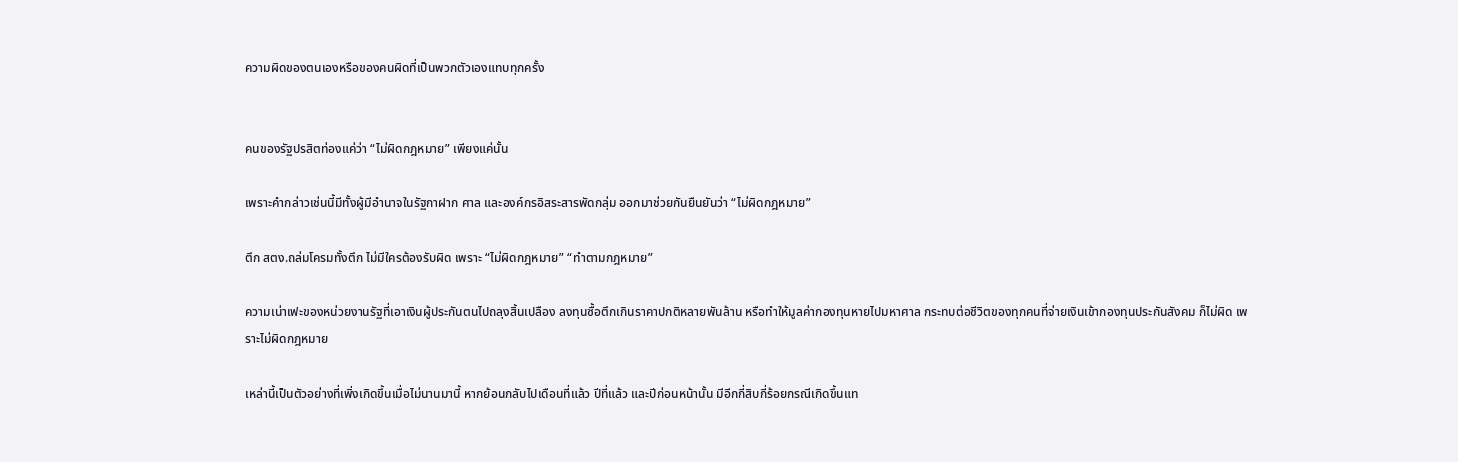ความผิดของตนเองหรือของคนผิดที่เป็นพวกตัวเองแทบทุกครั้ง


คนของรัฐปรสิตท่องแค่ว่า “ไม่ผิดกฎหมาย” เพียงแค่นั้น

เพราะคำกล่าวเช่นนี้มีทั้งผู้มีอำนาจในรัฐกาฝาก ศาล และองค์กรอิสระสารพัดกลุ่ม ออกมาช่วยกันยืนยันว่า “ไม่ผิดกฎหมาย”

ตึก สตง.ถล่มโครมทั้งตึก ไม่มีใครต้องรับผิด เพราะ “ไม่ผิดกฎหมาย” “ทำตามกฎหมาย”

ความเน่าเฟะของหน่วยงานรัฐที่เอาเงินผู้ประกันตนไปถลุงสิ้นเปลือง ลงทุนซื้อตึกเกินราคาปกติหลายพันล้าน หรือทำให้มูลค่ากองทุนหายไปมหาศาล กระทบต่อชีวิตของทุกคนที่จ่ายเงินเข้ากองทุนประกันสังคม ก็ไม่ผิด เพราะไม่ผิดกฎหมาย

เหล่านี้เป็นตัวอย่างที่เพิ่งเกิดขึ้นเมื่อไม่นานมานี้ หากย้อนกลับไปเดือนที่แล้ว ปีที่แล้ว และปีก่อนหน้านั้น มีอีกกี่สิบกี่ร้อยกรณีเกิดขึ้นแท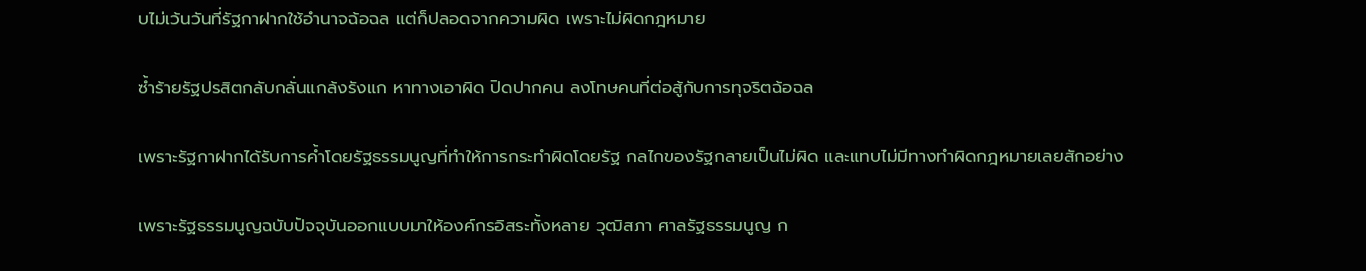บไม่เว้นวันที่รัฐกาฝากใช้อำนาจฉ้อฉล แต่ก็ปลอดจากความผิด เพราะไม่ผิดกฎหมาย

ซ้ำร้ายรัฐปรสิตกลับกลั่นแกล้งรังแก หาทางเอาผิด ปิดปากคน ลงโทษคนที่ต่อสู้กับการทุจริตฉ้อฉล

เพราะรัฐกาฝากได้รับการค้ำโดยรัฐธรรมนูญที่ทำให้การกระทำผิดโดยรัฐ กลไกของรัฐกลายเป็นไม่ผิด และแทบไม่มีทางทำผิดกฎหมายเลยสักอย่าง

เพราะรัฐธรรมนูญฉบับปัจจุบันออกแบบมาให้องค์กรอิสระทั้งหลาย วุฒิสภา ศาลรัฐธรรมนูญ ก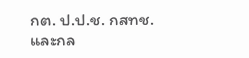กต. ป.ป.ช. กสทช. และกล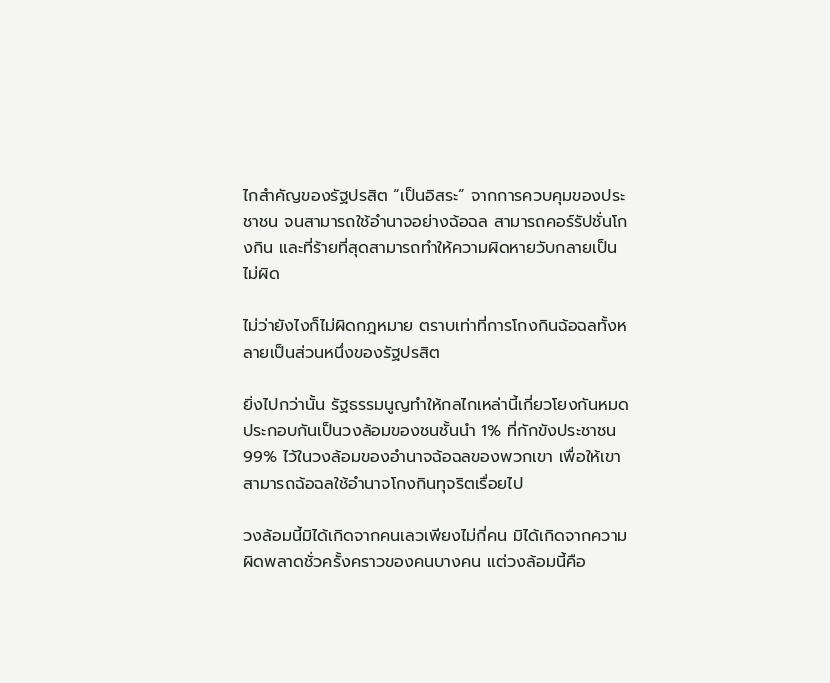ไกสำคัญของรัฐปรสิต “เป็นอิสระ” จากการควบคุมของประชาชน จนสามารถใช้อำนาจอย่างฉ้อฉล สามารถคอร์รัปชั่นโกงกิน และที่ร้ายที่สุดสามารถทำให้ความผิดหายวับกลายเป็นไม่ผิด

ไม่ว่ายังไงก็ไม่ผิดกฎหมาย ตราบเท่าที่การโกงกินฉ้อฉลทั้งหลายเป็นส่วนหนึ่งของรัฐปรสิต

ยิ่งไปกว่านั้น รัฐธรรมนูญทำให้กลไกเหล่านี้เกี่ยวโยงกันหมด ประกอบกันเป็นวงล้อมของชนชั้นนำ 1% ที่กักขังประชาชน 99% ไว้ในวงล้อมของอำนาจฉ้อฉลของพวกเขา เพื่อให้เขาสามารถฉ้อฉลใช้อำนาจโกงกินทุจริตเรื่อยไป

วงล้อมนี้มิได้เกิดจากคนเลวเพียงไม่กี่คน มิได้เกิดจากความผิดพลาดชั่วครั้งคราวของคนบางคน แต่วงล้อมนี้คือ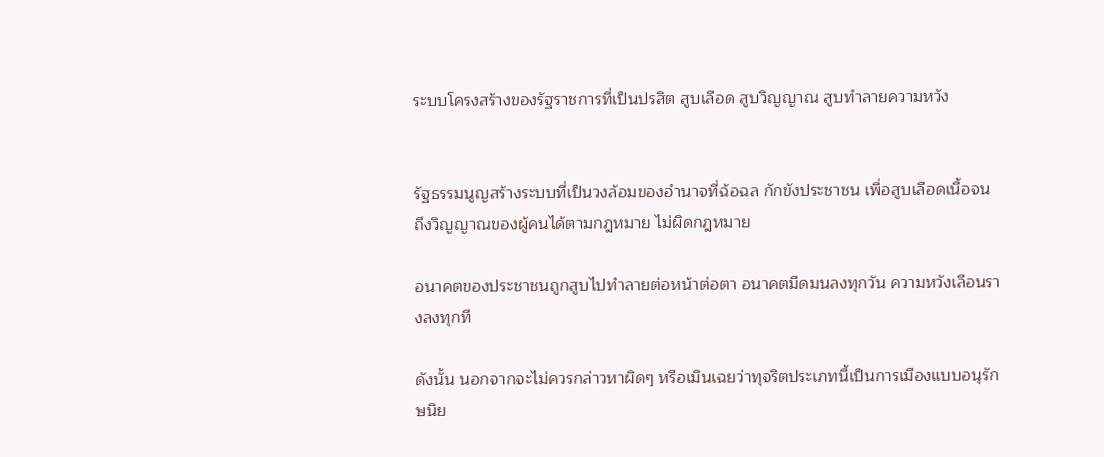ระบบโครงสร้างของรัฐราชการที่เป็นปรสิต สูบเลือด สูบวิญญาณ สูบทำลายความหวัง


รัฐธรรมนูญสร้างระบบที่เป็นวงล้อมของอำนาจที่ฉ้อฉล กักขังประชาชน เพื่อสูบเลือดเนื้อจนถึงวิญญาณของผู้คนได้ตามกฎหมาย ไม่ผิดกฎหมาย

อนาคตของประชาชนถูกสูบไปทำลายต่อหน้าต่อตา อนาคตมืดมนลงทุกวัน ความหวังเลือนรางลงทุกที

ดังนั้น นอกจากจะไม่ควรกล่าวหาผิดๆ หรือเมินเฉยว่าทุจริตประเภทนี้เป็นการเมืองแบบอนุรักษนิย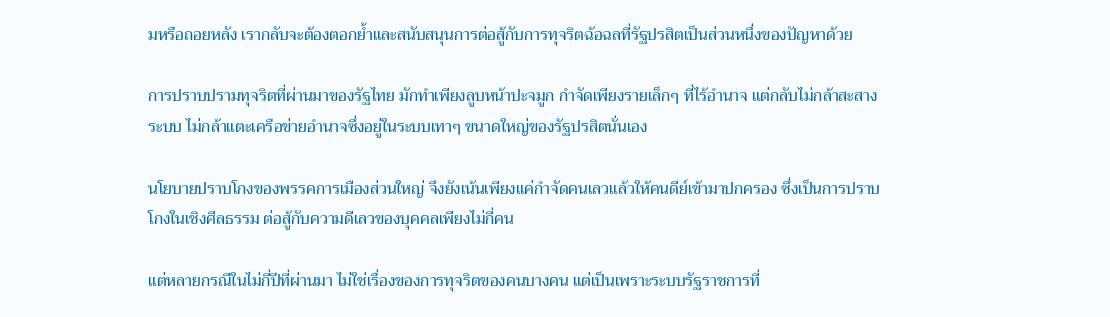มหรือถอยหลัง เรากลับจะต้องตอกย้ำและสนับสนุนการต่อสู้กับการทุจริตฉ้อฉลที่รัฐปรสิตเป็นส่วนหนึ่งของปัญหาด้วย

การปราบปรามทุจริตที่ผ่านมาของรัฐไทย มักทำเพียงลูบหน้าปะจมูก กำจัดเพียงรายเล็กๆ ที่ไร้อำนาจ แต่กลับไม่กล้าสะสางระบบ ไม่กล้าแตะเครือข่ายอำนาจซึ่งอยู่ในระบบเทาๆ ขนาดใหญ่ของรัฐปรสิตนั่นเอง

นโยบายปราบโกงของพรรคการเมืองส่วนใหญ่ จึงยังเน้นเพียงแค่กำจัดคนเลวแล้วให้คนดีย์เข้ามาปกครอง ซึ่งเป็นการปราบโกงในเชิงศีลธรรม ต่อสู้กับความดีเลวของบุคคลเพียงไม่กี่คน

แต่หลายกรณีในไม่กี่ปีที่ผ่านมา ไม่ใช่เรื่องของการทุจริตของคนบางคน แต่เป็นเพราะระบบรัฐราชการที่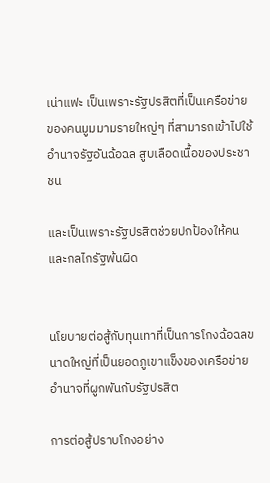เน่าแฟะ เป็นเพราะรัฐปรสิตที่เป็นเครือข่ายของคนมูมมามรายใหญ่ๆ ที่สามารถเข้าไปใช้อำนาจรัฐอันฉ้อฉล สูบเลือดเนื้อของประชาชน

และเป็นเพราะรัฐปรสิตช่วยปกป้องให้คนและกลไกรัฐพ้นผิด


นโยบายต่อสู้กับทุนเทาที่เป็นการโกงฉ้อฉลขนาดใหญ่ที่เป็นยอดภูเขาแข็งของเครือข่ายอำนาจที่ผูกพันกับรัฐปรสิต

การต่อสู้ปราบโกงอย่าง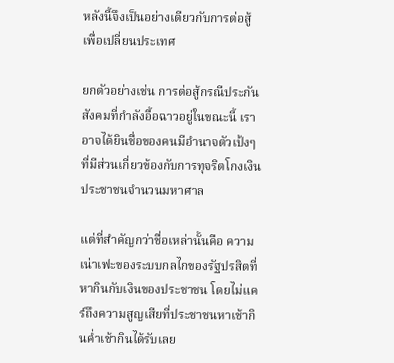หลังนี้จึงเป็นอย่างเดียวกับการต่อสู้เพื่อเปลี่ยนประเทศ

ยกตัวอย่างเช่น การต่อสู้กรณีประกันสังคมที่กำลังอื้อฉาวอยู่ในขณะนี้ เราอาจได้ยินชื่อของคนมีอำนาจตัวเป้งๆ ที่มีส่วนเกี่ยวข้องกับการทุจริตโกงเงินประชาชนจำนวนมหาศาล

แต่ที่สำคัญกว่าชื่อเหล่านั้นคือ ความเน่าเฟะของระบบกลไกของรัฐปรสิตที่หากินกับเงินของประชาชน โดยไม่แคร์ถึงความสูญเสียที่ประชาชนหาเช้ากินค่ำเช้ากินได้รับเลย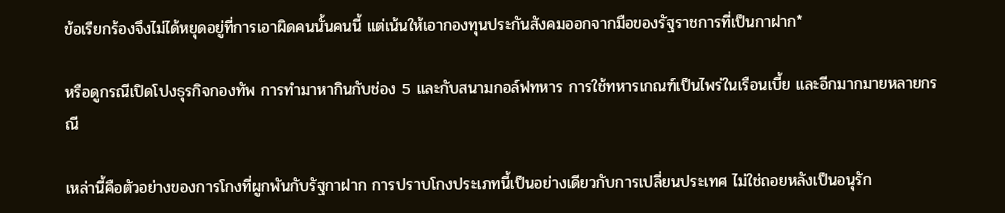ข้อเรียกร้องจึงไม่ได้หยุดอยู่ที่การเอาผิดคนนั้นคนนี้ แต่เน้นให้เอากองทุนประกันสังคมออกจากมือของรัฐราชการที่เป็นกาฝาก*

หรือดูกรณีเปิดโปงธุรกิจกองทัพ การทำมาหากินกับช่อง 5 และกับสนามกอล์ฟทหาร การใช้ทหารเกณฑ์เป็นไพร่ในเรือนเบี้ย และอีกมากมายหลายกรณี

เหล่านี้คือตัวอย่างของการโกงที่ผูกพันกับรัฐกาฝาก การปราบโกงประเภทนี้เป็นอย่างเดียวกับการเปลี่ยนประเทศ ไม่ใช่ถอยหลังเป็นอนุรัก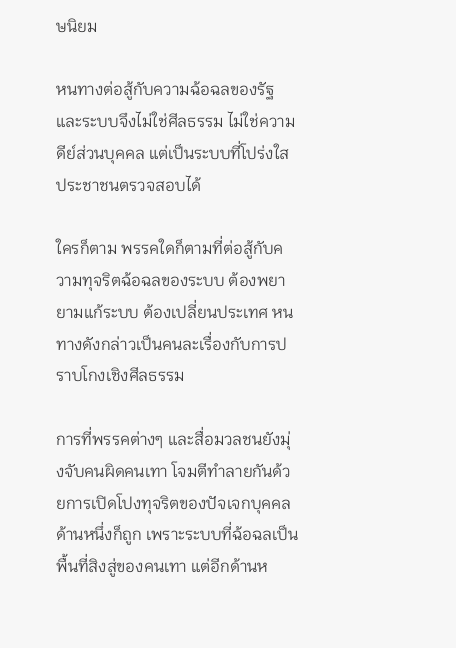ษนิยม

หนทางต่อสู้กับความฉ้อฉลของรัฐและระบบจึงไม่ใช่ศีลธรรม ไม่ใช่ความดีย์ส่วนบุคคล แต่เป็นระบบที่โปร่งใส ประชาชนตรวจสอบได้

ใครก็ตาม พรรคใดก็ตามที่ต่อสู้กับความทุจริตฉ้อฉลของระบบ ต้องพยายามแก้ระบบ ต้องเปลี่ยนประเทศ หนทางดังกล่าวเป็นคนละเรื่องกับการปราบโกงเชิงศีลธรรม

การที่พรรคต่างๆ และสื่อมวลชนยังมุ่งจับคนผิดคนเทา โจมตีทำลายกันด้วยการเปิดโปงทุจริตของปัจเจกบุคคล ด้านหนึ่งก็ถูก เพราะระบบที่ฉ้อฉลเป็นพื้นที่สิงสู่ของคนเทา แต่อีกด้านห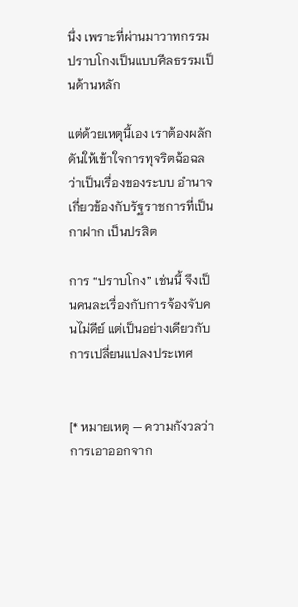นึ่ง เพราะที่ผ่านมาวาทกรรมปราบโกงเป็นแบบศีลธรรมเป็นด้านหลัก

แต่ด้วยเหตุนี้เอง เราต้องผลักดันให้เข้าใจการทุจริตฉ้อฉลว่าเป็นเรื่องของระบบ อำนาจ เกี่ยวข้องกับรัฐราชการที่เป็นกาฝาก เป็นปรสิต

การ “ปราบโกง” เช่นนี้ จึงเป็นคนละเรื่องกับการจ้องจับคนไม่ดีย์ แต่เป็นอย่างเดียวกับการเปลี่ยนแปลงประเทศ


[* หมายเหตุ — ความกังวลว่าการเอาออกจาก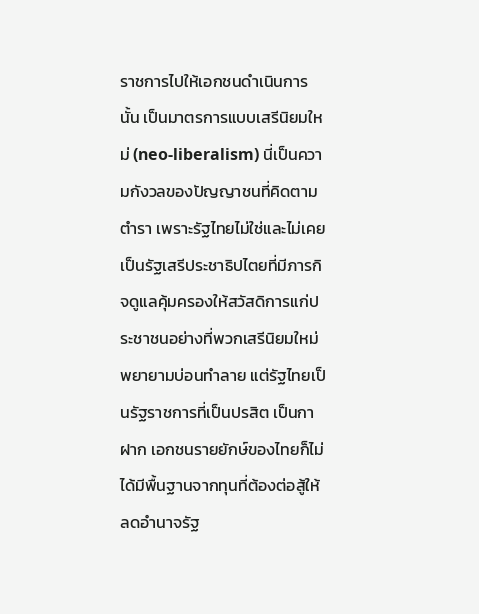ราชการไปให้เอกชนดำเนินการนั้น เป็นมาตรการแบบเสรีนิยมใหม่ (neo-liberalism) นี่เป็นความกังวลของปัญญาชนที่คิดตามตำรา เพราะรัฐไทยไม่ใช่และไม่เคยเป็นรัฐเสรีประชาธิปไตยที่มีภารกิจดูแลคุ้มครองให้สวัสดิการแก่ประชาชนอย่างที่พวกเสรีนิยมใหม่พยายามบ่อนทำลาย แต่รัฐไทยเป็นรัฐราชการที่เป็นปรสิต เป็นกาฝาก เอกชนรายยักษ์ของไทยก็ไม่ได้มีพื้นฐานจากทุนที่ต้องต่อสู้ให้ลดอำนาจรัฐ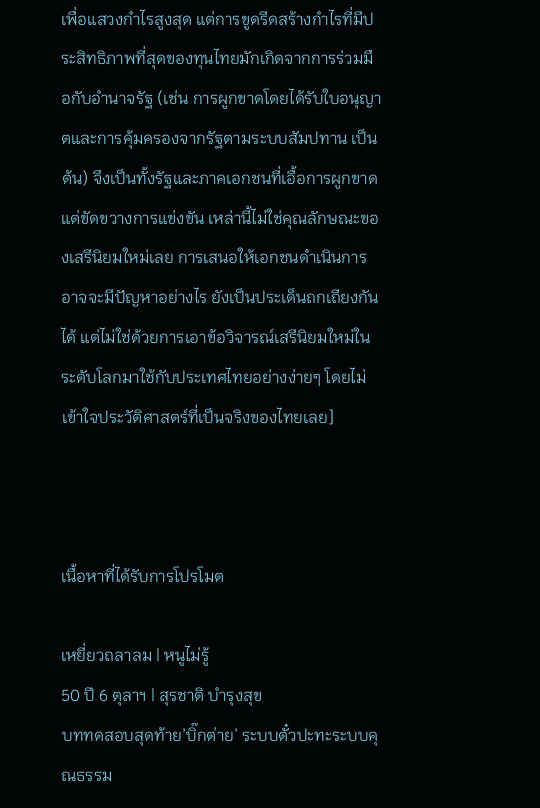เพื่อแสวงกำไรสูงสุด แต่การขูดรีดสร้างกำไรที่มีประสิทธิภาพที่สุดของทุนไทยมักเกิดจากการร่วมมือกับอำนาจรัฐ (เช่น การผูกขาดโดยได้รับใบอนุญาตและการคุ้มครองจากรัฐตามระบบสัมปทาน เป็นต้น) จึงเป็นทั้งรัฐและภาคเอกชนที่เอื้อการผูกขาดแต่ขัดขวางการแข่งขัน เหล่านี้ไม่ใช่คุณลักษณะของเสรีนิยมใหม่เลย การเสนอให้เอกชนดำเนินการอาจจะมีปัญหาอย่างไร ยังเป็นประเด็นถกเถียงกันได้ แต่ไม่ใช่ด้วยการเอาข้อวิจารณ์เสรีนิยมใหม่ในระดับโลกมาใช้กับประเทศไทยอย่างง่ายๆ โดยไม่เข้าใจประวัติศาสตร์ที่เป็นจริงของไทยเลย]



เนื้อหาที่ได้รับการโปรโมต

เหยี่ยวถลาลม | หนูไม่รู้
50 ปี 6 ตุลาฯ | สุรชาติ บำรุงสุข
บททดสอบสุดท้าย’บิ๊กต่าย’ ระบบตั๋วปะทะระบบคุณธรรม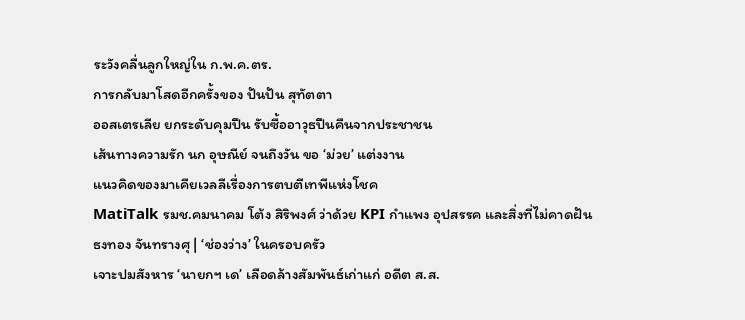ระวังคลื่นลูกใหญ่ใน ก.พ.ค.ตร.
การกลับมาโสดอีกครั้งของ ปันปัน สุทัตตา
ออสเตรเลีย ยกระดับคุมปืน รับซื้ออาวุธปืนคืนจากประชาชน
เส้นทางความรัก นก อุษณีย์ จนถึงวัน ขอ ‘ม่วย’ แต่งงาน
แนวคิดของมาเคียเวลลีเรื่องการตบตีเทพีแห่งโชค
MatiTalk รมช.คมนาคม โต้ง สิริพงศ์ ว่าด้วย KPI กำแพง อุปสรรค และสิ่งที่ไม่คาดฝัน
ธงทอง จันทรางศุ | ‘ช่องว่าง’ ในครอบครัว
เจาะปมสังหาร ‘นายกฯ เด’ เลือดล้างสัมพันธ์เก่าแก่ อดีต ส.ส.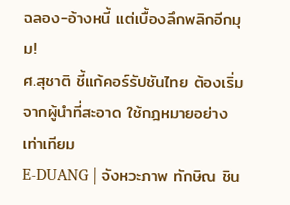ฉลอง-อ้างหนี้ แต่เบื้องลึกพลิกอีกมุม!
ศ.สุชาติ ชี้แก้คอร์รัปชันไทย ต้องเริ่มจากผู้นำที่สะอาด ใช้กฎหมายอย่างเท่าเทียม
E-DUANG | จังหวะภาพ ทักษิณ ชิน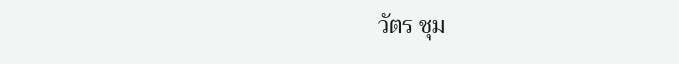วัตร ชุม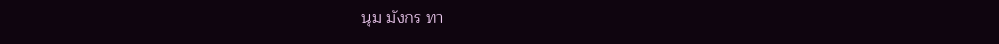นุม มังกร ทา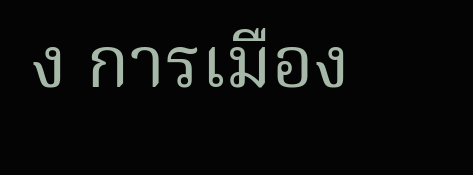ง การเมือง